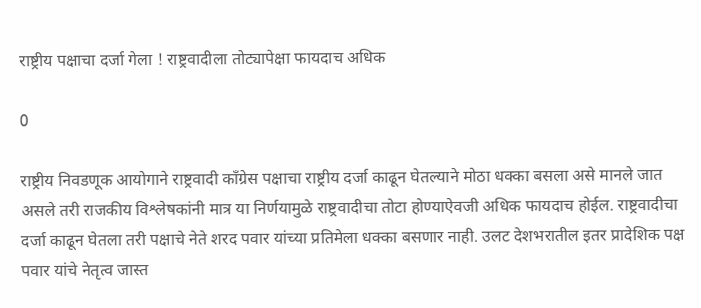राष्ट्रीय पक्षाचा दर्जा गेला ! राष्ट्रवादीला तोट्यापेक्षा फायदाच अधिक

0

राष्ट्रीय निवडणूक आयोगाने राष्ट्रवादी काँग्रेस पक्षाचा राष्ट्रीय दर्जा काढून घेतल्याने मोठा धक्का बसला असे मानले जात असले तरी राजकीय विश्लेषकांनी मात्र या निर्णयामुळे राष्ट्रवादीचा तोटा होण्याऐवजी अधिक फायदाच होईल. राष्ट्रवादीचा दर्जा काढून घेतला तरी पक्षाचे नेते शरद पवार यांच्या प्रतिमेला धक्का बसणार नाही. उलट देशभरातील इतर प्रादेशिक पक्ष पवार यांचे नेतृत्व जास्त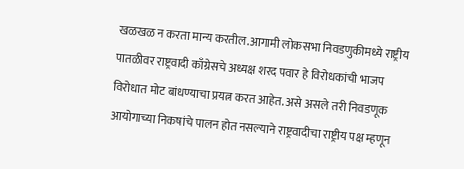खळखळ न करता मान्य करतील.आगामी लोकसभा निवडणुकीमध्ये राष्ट्रीय पातळीवर राष्ट्रवादी काँग्रेसचे अध्यक्ष शरद पवार हे विरोधकांची भाजप विरोधात मोट बांधण्याचा प्रयत्न करत आहेत. असे असले तरी निवडणूक आयोगाच्या निकषांचे पालन होत नसल्याने राष्ट्रवादीचा राष्ट्रीय पक्ष म्हणून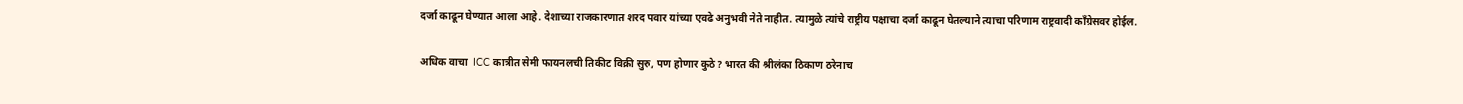दर्जा काढून घेण्यात आला आहे. देशाच्या राजकारणात शरद पवार यांच्या एवढे अनुभवी नेते नाहीत. त्यामुळे त्यांचे राष्ट्रीय पक्षाचा दर्जा काढून घेतल्याने त्याचा परिणाम राष्ट्रवादी काँग्रेसवर होईल.

अधिक वाचा  ICC कात्रीत सेमी फायनलची तिकीट विक्री सुरु, पण होणार कुठे? भारत की श्रीलंका ठिकाण ठरेनाच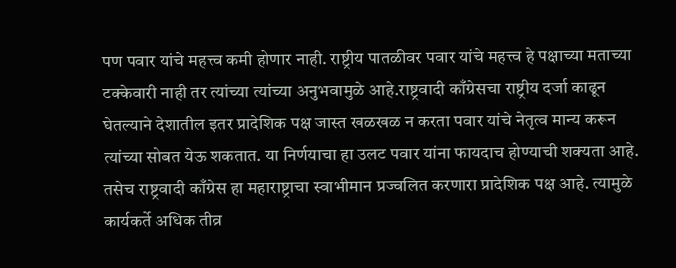पण पवार यांचे महत्त्व कमी होणार नाही. राष्ट्रीय पातळीवर पवार यांचे महत्त्व हे पक्षाच्या मताच्या टक्केवारी नाही तर त्यांच्या त्यांच्या अनुभवामुळे आहे.राष्ट्रवादी काँग्रेसचा राष्ट्रीय दर्जा काढून घेतल्याने देशातील इतर प्रादेशिक पक्ष जास्त खळखळ न करता पवार यांचे नेतृत्व मान्य करून त्यांच्या सोबत येऊ शकतात. या निर्णयाचा हा उलट पवार यांना फायदाच होण्याची शक्यता आहे. तसेच राष्ट्रवादी काँग्रेस हा महाराष्ट्राचा स्वाभीमान प्रज्वलित करणारा प्रादेशिक पक्ष आहे. त्यामुळे कार्यकर्ते अधिक तीव्र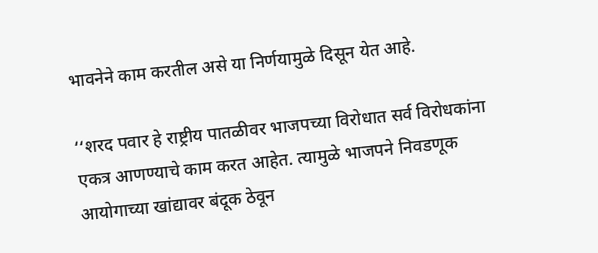भावनेने काम करतील असे या निर्णयामुळे दिसून येत आहे.

‘‘शरद पवार हे राष्ट्रीय पातळीवर भाजपच्या विरोधात सर्व विरोधकांना एकत्र आणण्याचे काम करत आहेत. त्यामुळे भाजपने निवडणूक आयोगाच्या खांद्यावर बंदूक ठेवून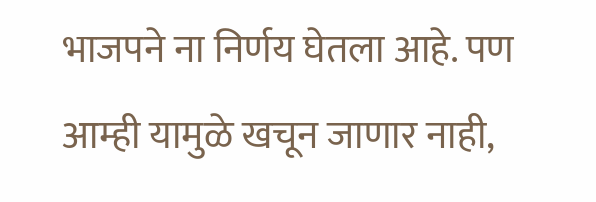भाजपने ना निर्णय घेतला आहे. पण आम्ही यामुळे खचून जाणार नाही,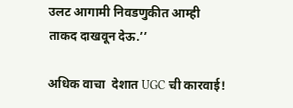उलट आगामी निवडणुकीत आम्ही ताकद दाखवून देऊ.’’

अधिक वाचा  देशात UGC ची कारवाई!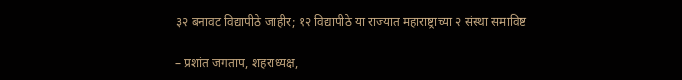३२ बनावट विद्यापीठे जाहीर; १२ विद्यापीठे या राज्यात महाराष्ट्राच्या २ संस्था समाविष्ट

– प्रशांत जगताप, शहराध्यक्ष,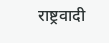राष्ट्रवादी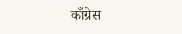काँग्रेस